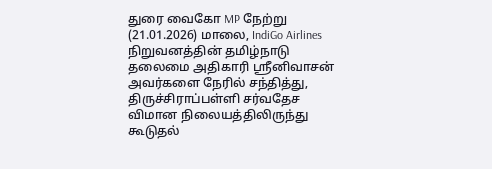துரை வைகோ MP நேற்று (21.01.2026) மாலை, IndiGo Airlines நிறுவனத்தின் தமிழ்நாடு தலைமை அதிகாரி ஸ்ரீனிவாசன் அவர்களை நேரில் சந்தித்து, திருச்சிராப்பள்ளி சர்வதேச விமான நிலையத்திலிருந்து கூடுதல்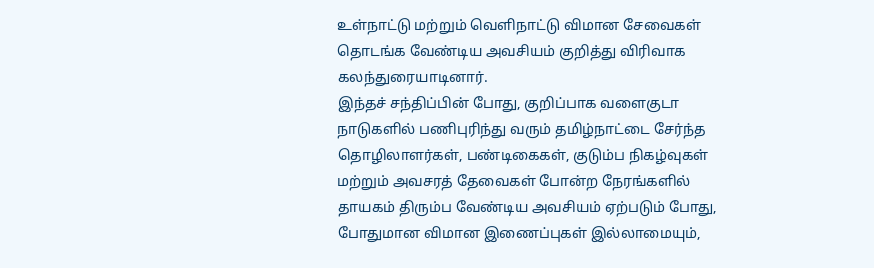உள்நாட்டு மற்றும் வெளிநாட்டு விமான சேவைகள் தொடங்க வேண்டிய அவசியம் குறித்து விரிவாக கலந்துரையாடினார்.
இந்தச் சந்திப்பின் போது, குறிப்பாக வளைகுடா நாடுகளில் பணிபுரிந்து வரும் தமிழ்நாட்டை சேர்ந்த தொழிலாளர்கள், பண்டிகைகள், குடும்ப நிகழ்வுகள் மற்றும் அவசரத் தேவைகள் போன்ற நேரங்களில் தாயகம் திரும்ப வேண்டிய அவசியம் ஏற்படும் போது, போதுமான விமான இணைப்புகள் இல்லாமையும்,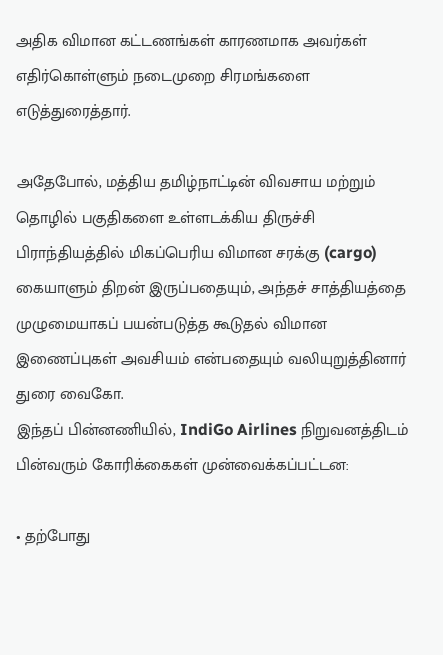அதிக விமான கட்டணங்கள் காரணமாக அவர்கள் எதிர்கொள்ளும் நடைமுறை சிரமங்களை எடுத்துரைத்தார்.

அதேபோல், மத்திய தமிழ்நாட்டின் விவசாய மற்றும் தொழில் பகுதிகளை உள்ளடக்கிய திருச்சி பிராந்தியத்தில் மிகப்பெரிய விமான சரக்கு (cargo) கையாளும் திறன் இருப்பதையும், அந்தச் சாத்தியத்தை முழுமையாகப் பயன்படுத்த கூடுதல் விமான இணைப்புகள் அவசியம் என்பதையும் வலியுறுத்தினார் துரை வைகோ.
இந்தப் பின்னணியில், IndiGo Airlines நிறுவனத்திடம் பின்வரும் கோரிக்கைகள் முன்வைக்கப்பட்டன:

• தற்போது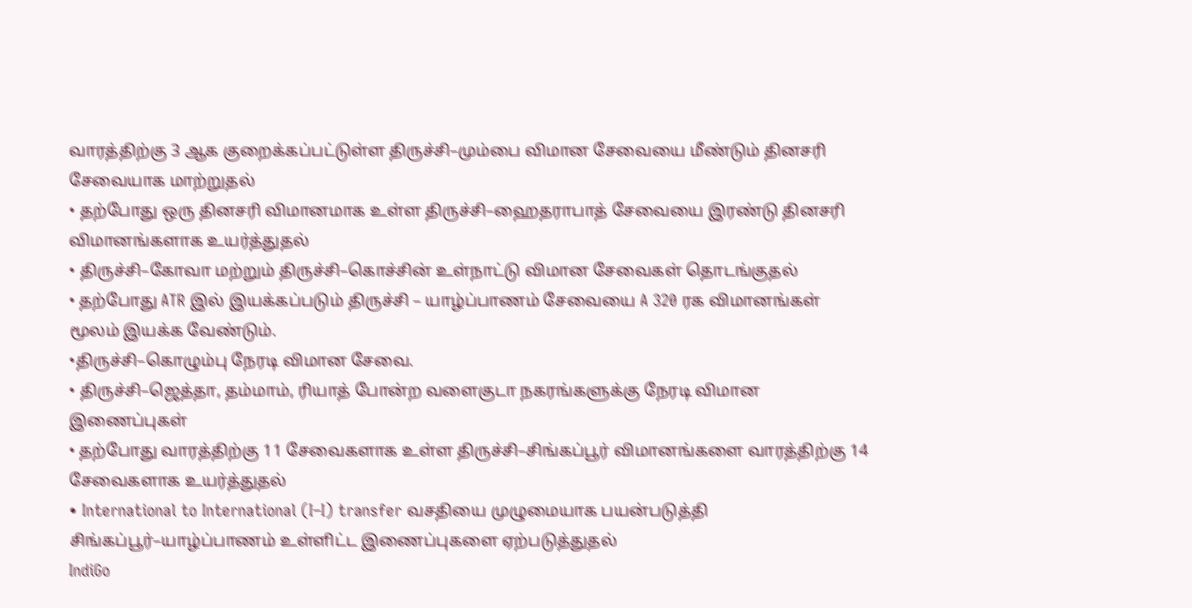வாரத்திற்கு 3 ஆக குறைக்கப்பட்டுள்ள திருச்சி–மும்பை விமான சேவையை மீண்டும் தினசரி சேவையாக மாற்றுதல்
• தற்போது ஒரு தினசரி விமானமாக உள்ள திருச்சி–ஹைதராபாத் சேவையை இரண்டு தினசரி விமானங்களாக உயர்த்துதல்
• திருச்சி–கோவா மற்றும் திருச்சி–கொச்சின் உள்நாட்டு விமான சேவைகள் தொடங்குதல்
• தற்போது ATR இல் இயக்கப்படும் திருச்சி – யாழ்ப்பாணம் சேவையை A 320 ரக விமானங்கள் மூலம் இயக்க வேண்டும்.
•திருச்சி–கொழும்பு நேரடி விமான சேவை.
• திருச்சி–ஜெத்தா, தம்மாம், ரியாத் போன்ற வளைகுடா நகரங்களுக்கு நேரடி விமான இணைப்புகள்
• தற்போது வாரத்திற்கு 11 சேவைகளாக உள்ள திருச்சி–சிங்கப்பூர் விமானங்களை வாரத்திற்கு 14 சேவைகளாக உயர்த்துதல்
• International to International (I–I) transfer வசதியை முழுமையாக பயன்படுத்தி சிங்கப்பூர்–யாழ்ப்பாணம் உள்ளிட்ட இணைப்புகளை ஏற்படுத்துதல்
IndiGo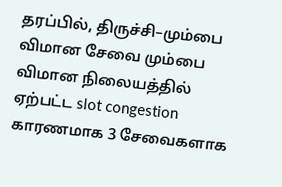தரப்பில், திருச்சி–மும்பை விமான சேவை மும்பை விமான நிலையத்தில் ஏற்பட்ட slot congestion காரணமாக 3 சேவைகளாக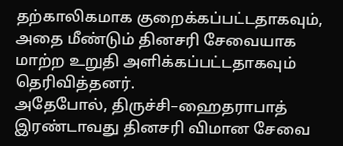தற்காலிகமாக குறைக்கப்பட்டதாகவும், அதை மீண்டும் தினசரி சேவையாக மாற்ற உறுதி அளிக்கப்பட்டதாகவும் தெரிவித்தனர்.
அதேபோல், திருச்சி–ஹைதராபாத் இரண்டாவது தினசரி விமான சேவை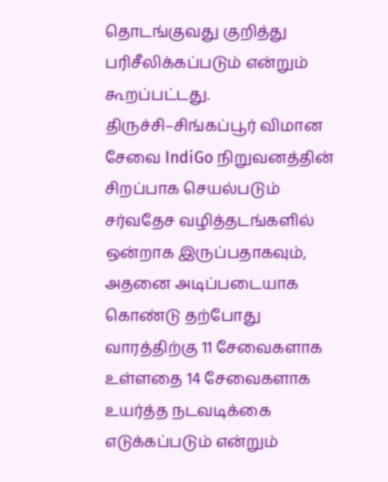தொடங்குவது குறித்து பரிசீலிக்கப்படும் என்றும் கூறப்பட்டது.
திருச்சி–சிங்கப்பூர் விமான சேவை IndiGo நிறுவனத்தின் சிறப்பாக செயல்படும் சர்வதேச வழித்தடங்களில் ஒன்றாக இருப்பதாகவும், அதனை அடிப்படையாக கொண்டு தற்போது வாரத்திற்கு 11 சேவைகளாக உள்ளதை 14 சேவைகளாக உயர்த்த நடவடிக்கை எடுக்கப்படும் என்றும்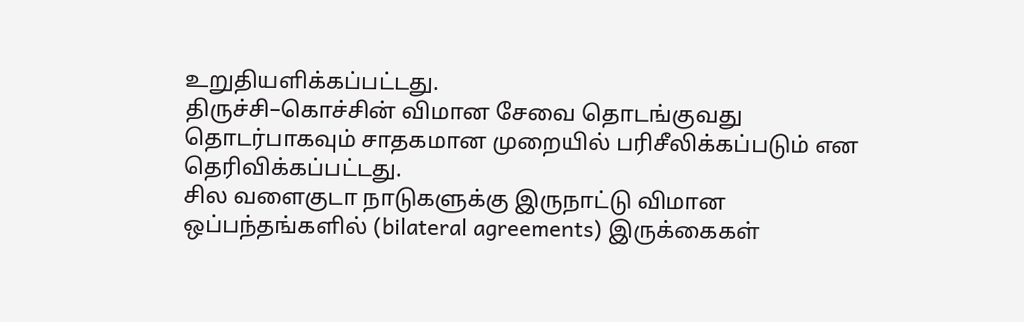உறுதியளிக்கப்பட்டது.
திருச்சி–கொச்சின் விமான சேவை தொடங்குவது தொடர்பாகவும் சாதகமான முறையில் பரிசீலிக்கப்படும் என தெரிவிக்கப்பட்டது.
சில வளைகுடா நாடுகளுக்கு இருநாட்டு விமான ஒப்பந்தங்களில் (bilateral agreements) இருக்கைகள்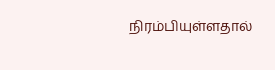நிரம்பியுள்ளதால்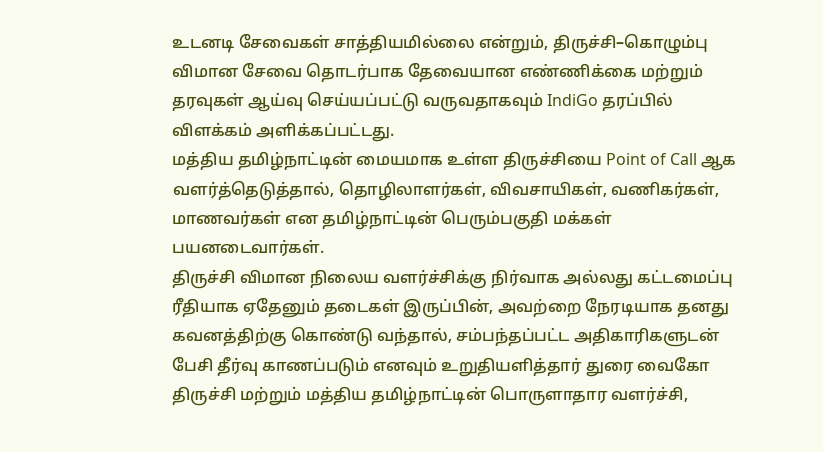உடனடி சேவைகள் சாத்தியமில்லை என்றும், திருச்சி–கொழும்பு விமான சேவை தொடர்பாக தேவையான எண்ணிக்கை மற்றும் தரவுகள் ஆய்வு செய்யப்பட்டு வருவதாகவும் IndiGo தரப்பில் விளக்கம் அளிக்கப்பட்டது.
மத்திய தமிழ்நாட்டின் மையமாக உள்ள திருச்சியை Point of Call ஆக வளர்த்தெடுத்தால், தொழிலாளர்கள், விவசாயிகள், வணிகர்கள், மாணவர்கள் என தமிழ்நாட்டின் பெரும்பகுதி மக்கள் பயனடைவார்கள்.
திருச்சி விமான நிலைய வளர்ச்சிக்கு நிர்வாக அல்லது கட்டமைப்பு ரீதியாக ஏதேனும் தடைகள் இருப்பின், அவற்றை நேரடியாக தனது கவனத்திற்கு கொண்டு வந்தால், சம்பந்தப்பட்ட அதிகாரிகளுடன் பேசி தீர்வு காணப்படும் எனவும் உறுதியளித்தார் துரை வைகோ
திருச்சி மற்றும் மத்திய தமிழ்நாட்டின் பொருளாதார வளர்ச்சி,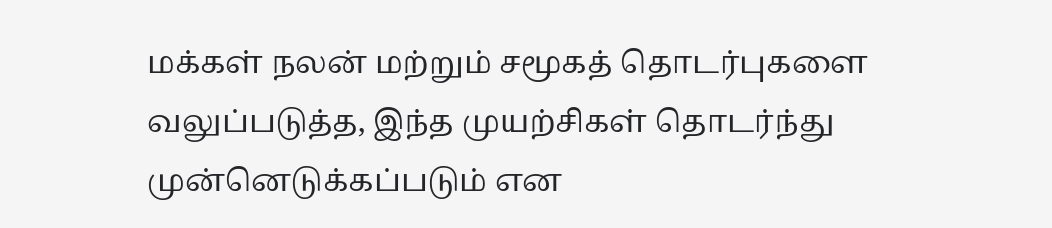மக்கள் நலன் மற்றும் சமூகத் தொடர்புகளை வலுப்படுத்த, இந்த முயற்சிகள் தொடர்ந்து முன்னெடுக்கப்படும் என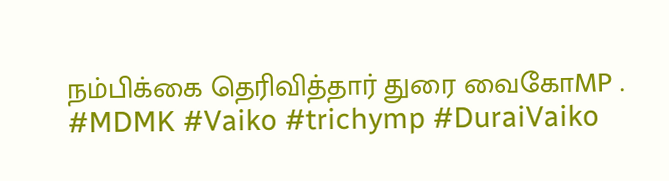நம்பிக்கை தெரிவித்தார் துரை வைகோMP .
#MDMK #Vaiko #trichymp #DuraiVaiko